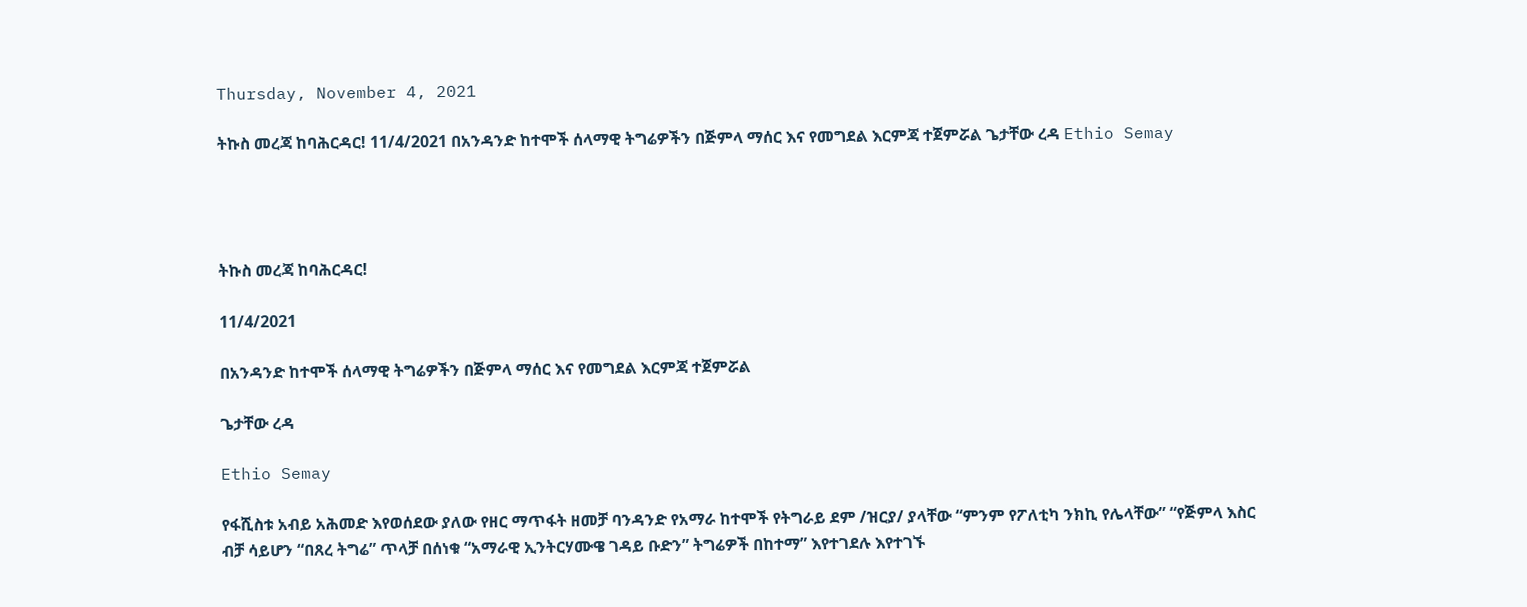Thursday, November 4, 2021

ትኩስ መረጃ ከባሕርዳር! 11/4/2021 በአንዳንድ ከተሞች ሰላማዊ ትግሬዎችን በጅምላ ማሰር እና የመግደል እርምጃ ተጀምሯል ጌታቸው ረዳ Ethio Semay




ትኩስ መረጃ ከባሕርዳር!

11/4/2021

በአንዳንድ ከተሞች ሰላማዊ ትግሬዎችን በጅምላ ማሰር እና የመግደል እርምጃ ተጀምሯል

ጌታቸው ረዳ

Ethio Semay

የፋሺስቱ አብይ አሕመድ እየወሰደው ያለው የዘር ማጥፋት ዘመቻ ባንዳንድ የአማራ ከተሞች የትግራይ ደም /ዝርያ/ ያላቸው “ምንም የፖለቲካ ንክኪ የሌላቸው” “የጅምላ እስር ብቻ ሳይሆን “በጸረ ትግሬ” ጥላቻ በሰነቁ “አማራዊ ኢንትርሃሙዌ ገዳይ ቡድን” ትግሬዎች በከተማ” እየተገደሉ እየተገኙ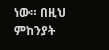ነው። በዚህ ምከንያት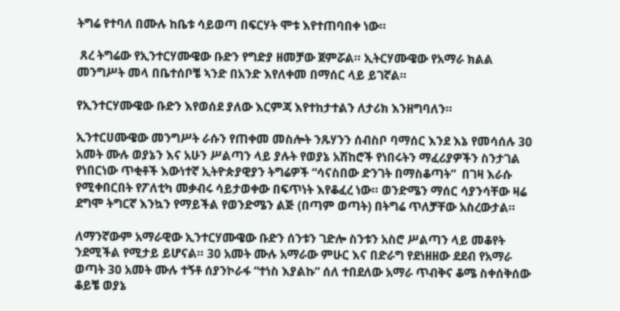ትግሬ የተባለ በሙሉ ከቤቱ ሳይወጣ በፍርሃት ሞቱ እየተጠባበቀ ነው።

 ጸረ ትግሬው የኢንተርሃሙዌው ቡድን የግድያ ዘመቻው ጀምሯል። ኢትርሃሙዌው የአማራ ክልል መንግሥት መላ በቤተሰቦቼ ኣንድ በአንድ እየለቀመ በማሰር ላይ ይገኛል።

የኢንተርሃሙዌው ቡድን እየወሰደ ያለው እርምጃ እየተከታተልን ለታሪክ እንዘግባለን።

ኢንተርሀሙዌው መንግሥት ራሱን የጠቀመ መስሎት ንጹሃንን ሰብስቦ ባማሰር እንደ እኔ የመሳሰሉ 30 አመት ሙሉ ወያኔን እና አሁን ሥልጣን ላይ ያሉት የወያኔ አሽከሮች የነበሩትን ማፈሪያዎችን ስንታገል የነበርነው ጥቂቶች እውነተኛ ኢትዮጵያዊያን ትግሬዎች “ሳናስበው ድንገት በማስቆጣት”  በገዛ እራሱ  የሚቀበርበት የፖለቲካ መቃብሩ ሳይታወቀው በፍጥነት እየቆፈረ ነው። ወንድሜን ማሰር ሳያንሳቸው ዛሬ ደግሞ ትግርኛ እንኳን የማይችል የወንድሜን ልጅ (በጣም ወጣት) በትግሬ ጥለቻቸው አስረውታል።

ለማንኛውም አማራዊው ኢንተርሃሙዌው ቡድን ሰንቱን ገድሎ ስንቱን አስሮ ሥልጣን ላይ መቆየት ንደሚችል የሚታይ ይሆናል። 30 አመት ሙሉ አማራው ምሁር እና በድራግ የደነዘዘው ደደብ የአማራ ወጣት 30 አመት ሙሉ ተኝቶ ሰያንኮራፋ “ተነስ እያልኩ” ሰለ ተበደለው አማራ ጥብቅና ቆሜ ስቀሰቅሰው ቆይቼ ወያኔ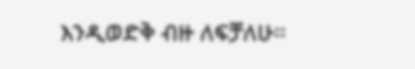እንዲወድቅ ብዙ ለፍቻለሁ።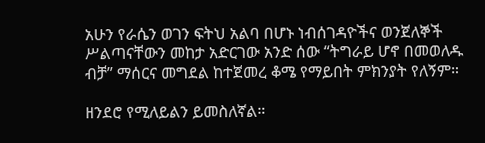አሁን የራሴን ወገን ፍትህ አልባ በሆኑ ነብሰገዳዮችና ወንጀለኞች ሥልጣናቸውን መከታ አድርገው አንድ ሰው “ትግራይ ሆኖ በመወለዱ ብቻ” ማሰርና መግደል ከተጀመረ ቆሜ የማይበት ምክንያት የለኝም።

ዘንደሮ የሚለይልን ይመስለኛል።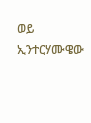ወይ ኢንተርሃሙዌው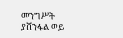መንግሥት ያሸንፋል ወይ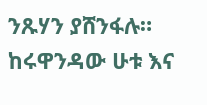ንጹሃን ያሸንፋሉ። ከሩዋንዳው ሁቱ እና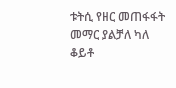ቱትሲ የዘር መጠፋፋት መማር ያልቻለ ካለ ቆይቶ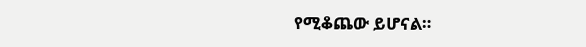የሚቆጨው ይሆናል።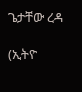ጌታቸው ረዳ

(ኢትዮ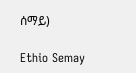ሰማይ)

Ethio Semay